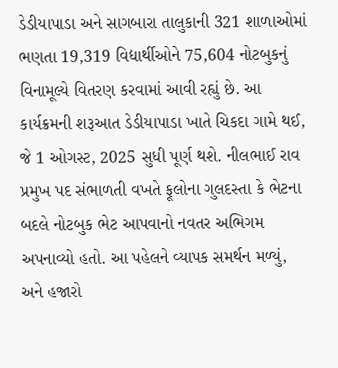ડેડીયાપાડા અને સાગબારા તાલુકાની 321 શાળાઓમાં ભણતા 19,319 વિદ્યાર્થીઓને 75,604 નોટબુકનું વિનામૂલ્યે વિતરણ કરવામાં આવી રહ્યું છે. આ કાર્યક્રમની શરૂઆત ડેડીયાપાડા ખાતે ચિકદા ગામે થઈ, જે 1 ઓગસ્ટ, 2025 સુધી પૂર્ણ થશે. નીલભાઈ રાવ પ્રમુખ પદ સંભાળતી વખતે ફૂલોના ગુલદસ્તા કે ભેટના બદલે નોટબુક ભેટ આપવાનો નવતર અભિગમ અપનાવ્યો હતો. આ પહેલને વ્યાપક સમર્થન મળ્યું, અને હજારો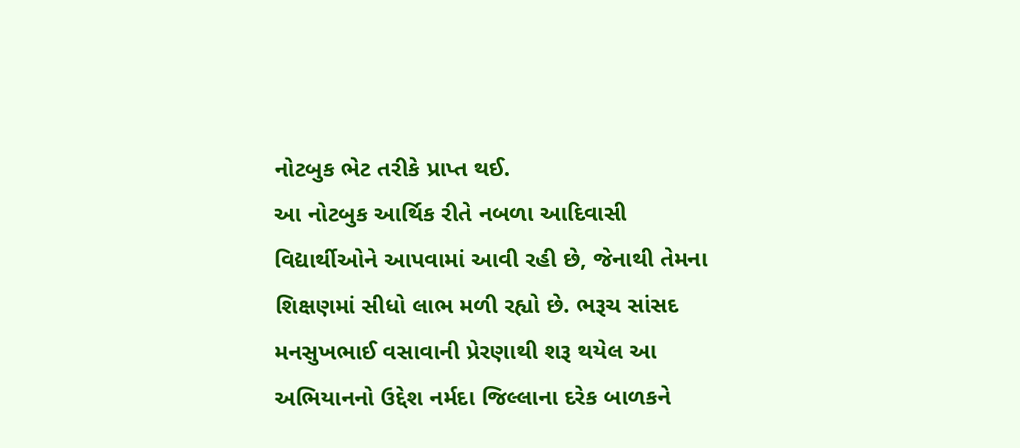નોટબુક ભેટ તરીકે પ્રાપ્ત થઈ.
આ નોટબુક આર્થિક રીતે નબળા આદિવાસી વિદ્યાર્થીઓને આપવામાં આવી રહી છે, જેનાથી તેમના શિક્ષણમાં સીધો લાભ મળી રહ્યો છે. ભરૂચ સાંસદ મનસુખભાઈ વસાવાની પ્રેરણાથી શરૂ થયેલ આ અભિયાનનો ઉદ્દેશ નર્મદા જિલ્લાના દરેક બાળકને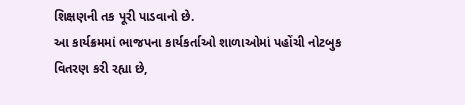શિક્ષણની તક પૂરી પાડવાનો છે.
આ કાર્યક્રમમાં ભાજપના કાર્યકર્તાઓ શાળાઓમાં પહોંચી નોટબુક વિતરણ કરી રહ્યા છે,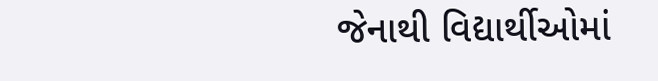જેનાથી વિદ્યાર્થીઓમાં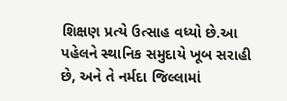શિક્ષણ પ્રત્યે ઉત્સાહ વધ્યો છે.આ પહેલને સ્થાનિક સમુદાયે ખૂબ સરાહી છે, અને તે નર્મદા જિલ્લામાં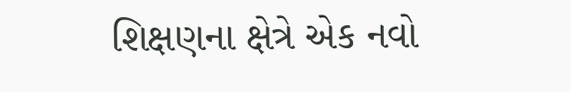શિક્ષણના ક્ષેત્રે એક નવો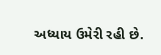અધ્યાય ઉમેરી રહી છે.